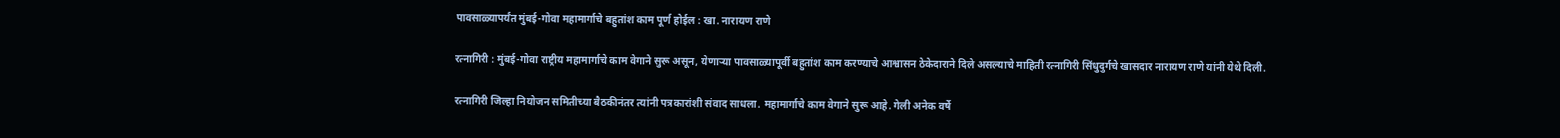पावसाळ्यापर्यंत मुंबई-गोवा महामार्गाचे बहुतांश काम पूर्ण होईल : खा. नारायण राणे

रत्नागिरी : मुंबई-गोवा राष्ट्रीय महामार्गाचे काम वेगाने सुरू असून, येणाऱ्या पावसाळ्यापूर्वी बहुतांश काम करण्याचे आश्वासन ठेकेदाराने दिले असल्याचे माहिती रत्नागिरी सिंधुदुर्गचे खासदार नारायण राणे यांनी येथे दिली.

रत्नागिरी जिल्हा नियोजन समितीच्या बैठकीनंतर त्यांनी पत्रकारांशी संवाद साधला. महामार्गाचे काम वेगाने सुरू आहे. गेली अनेक वर्षे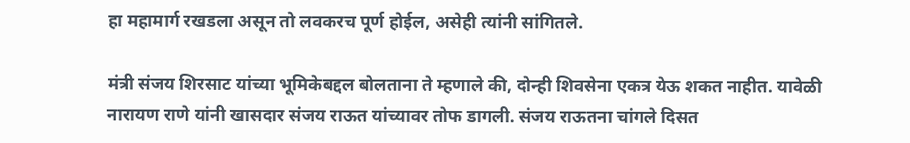हा महामार्ग रखडला असून तो लवकरच पूर्ण होईल, असेही त्यांनी सांगितले.

मंत्री संजय शिरसाट यांच्या भूमिकेबद्दल बोलताना ते म्हणाले की, दोन्ही शिवसेना एकत्र येऊ शकत नाहीत. यावेळी नारायण राणे यांनी खासदार संजय राऊत यांच्यावर तोफ डागली. संजय राऊतना चांगले दिसत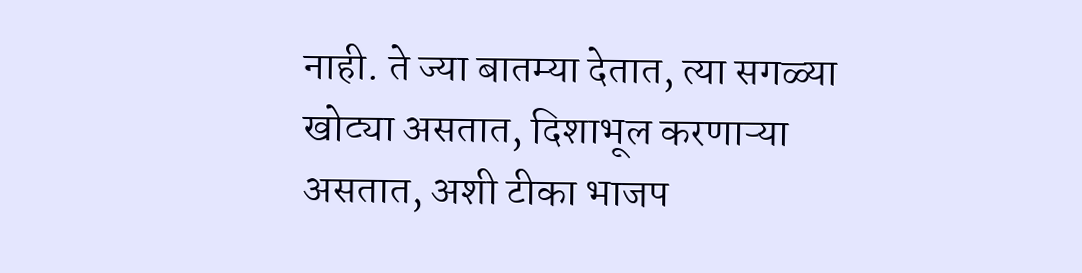नाही. ते ज्या बातम्या देतात, त्या सगळ्या खोट्या असतात, दिशाभूल करणाऱ्या असतात, अशी टीका भाजप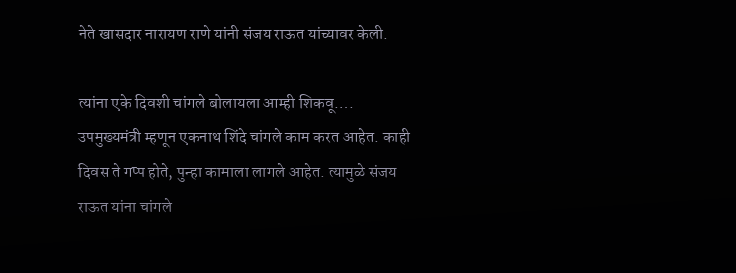नेते खासदार नारायण राणे यांनी संजय राऊत यांच्यावर केली.

त्यांना एके दिवशी चांगले बोलायला आम्ही शिकवू….
उपमुख्यमंत्री म्हणून एकनाथ शिंदे चांगले काम करत आहेत. काही दिवस ते गप्प होते, पुन्हा कामाला लागले आहेत. त्यामुळे संजय राऊत यांना चांगले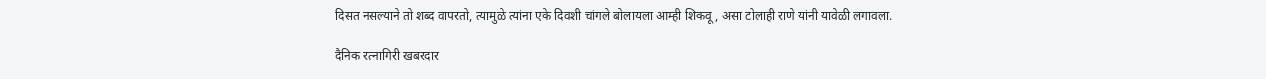दिसत नसल्याने तो शब्द वापरतो, त्यामुळे त्यांना एके दिवशी चांगले बोलायला आम्ही शिकवू, असा टोलाही राणे यांनी यावेळी लगावला.

दैनिक रत्नागिरी खबरदार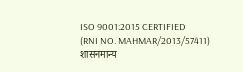ISO 9001:2015 CERTIFIED
(RNI NO. MAHMAR/2013/57411)
शासनमान्य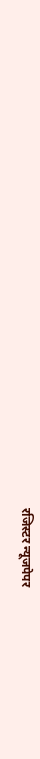रजिस्टर न्यूजपेपर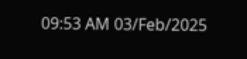09:53 AM 03/Feb/2025